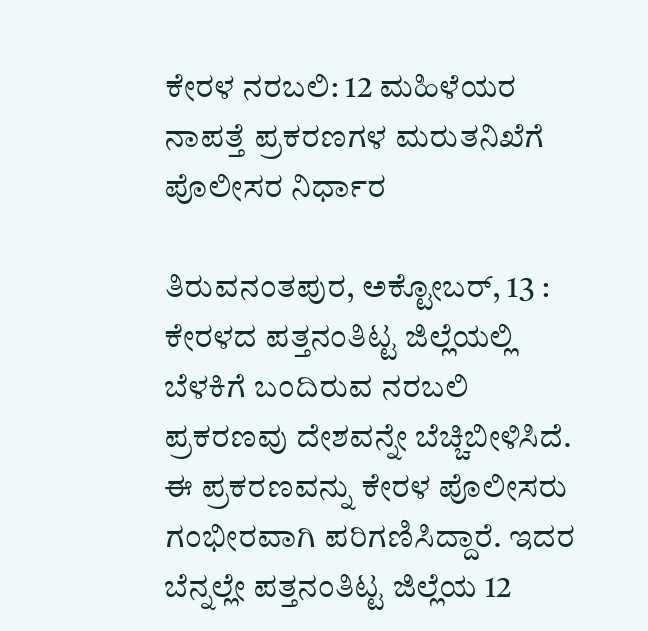ಕೇರಳ ನರಬಲಿ: 12 ಮಹಿಳೆಯರ ನಾಪತ್ತೆ ಪ್ರಕರಣಗಳ ಮರುತನಿಖೆಗೆ ಪೊಲೀಸರ ನಿರ್ಧಾರ

ತಿರುವನಂತಪುರ, ಅಕ್ಟೋಬರ್‌, 13 : ಕೇರಳದ ಪತ್ತನಂತಿಟ್ಟ ಜಿಲ್ಲೆಯಲ್ಲಿ ಬೆಳಕಿಗೆ ಬಂದಿರುವ ನರಬಲಿ ಪ್ರಕರಣವು ದೇಶವನ್ನೇ ಬೆಚ್ಚಿಬೀಳಿಸಿದೆ. ಈ ಪ್ರಕರಣವನ್ನು ಕೇರಳ ಪೊಲೀಸರು ಗಂಭೀರವಾಗಿ ಪರಿಗಣಿಸಿದ್ದಾರೆ. ಇದರ ಬೆನ್ನಲ್ಲೇ ಪತ್ತನಂತಿಟ್ಟ ಜಿಲ್ಲೆಯ 12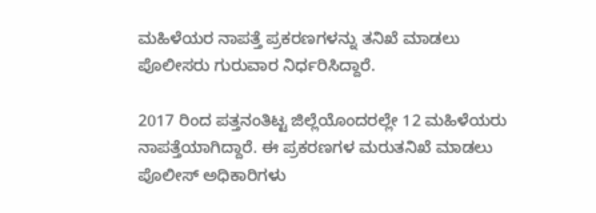ಮಹಿಳೆಯರ ನಾಪತ್ತೆ ಪ್ರಕರಣಗಳನ್ನು ತನಿಖೆ ಮಾಡಲು ಪೊಲೀಸರು ಗುರುವಾರ ನಿರ್ಧರಿಸಿದ್ದಾರೆ.

2017 ರಿಂದ ಪತ್ತನಂತಿಟ್ಟ ಜಿಲ್ಲೆಯೊಂದರಲ್ಲೇ 12 ಮಹಿಳೆಯರು ನಾಪತ್ತೆಯಾಗಿದ್ದಾರೆ. ಈ ಪ್ರಕರಣಗಳ ಮರುತನಿಖೆ ಮಾಡಲು ಪೊಲೀಸ್ ಅಧಿಕಾರಿಗಳು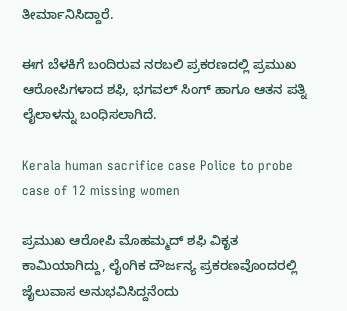ತೀರ್ಮಾನಿಸಿದ್ದಾರೆ.

ಈಗ ಬೆಳಕಿಗೆ ಬಂದಿರುವ ನರಬಲಿ ಪ್ರಕರಣದಲ್ಲಿ ಪ್ರಮುಖ ಆರೋಪಿಗಳಾದ ಶಫಿ, ಭಗವಲ್ ಸಿಂಗ್ ಹಾಗೂ ಆತನ ಪತ್ನಿ ಲೈಲಾಳನ್ನು ಬಂಧಿಸಲಾಗಿದೆ.

Kerala human sacrifice case Police to probe case of 12 missing women

ಪ್ರಮುಖ ಆರೋಪಿ ಮೊಹಮ್ಮದ್ ಶಫಿ ವಿಕೃತ ಕಾಮಿಯಾಗಿದ್ದು, ಲೈಂಗಿಕ ದೌರ್ಜನ್ಯ ಪ್ರಕರಣವೊಂದರಲ್ಲಿ ಜೈಲುವಾಸ ಅನುಭವಿಸಿದ್ದನೆಂದು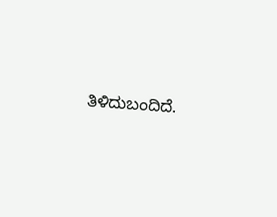ತಿಳಿದುಬಂದಿದೆ.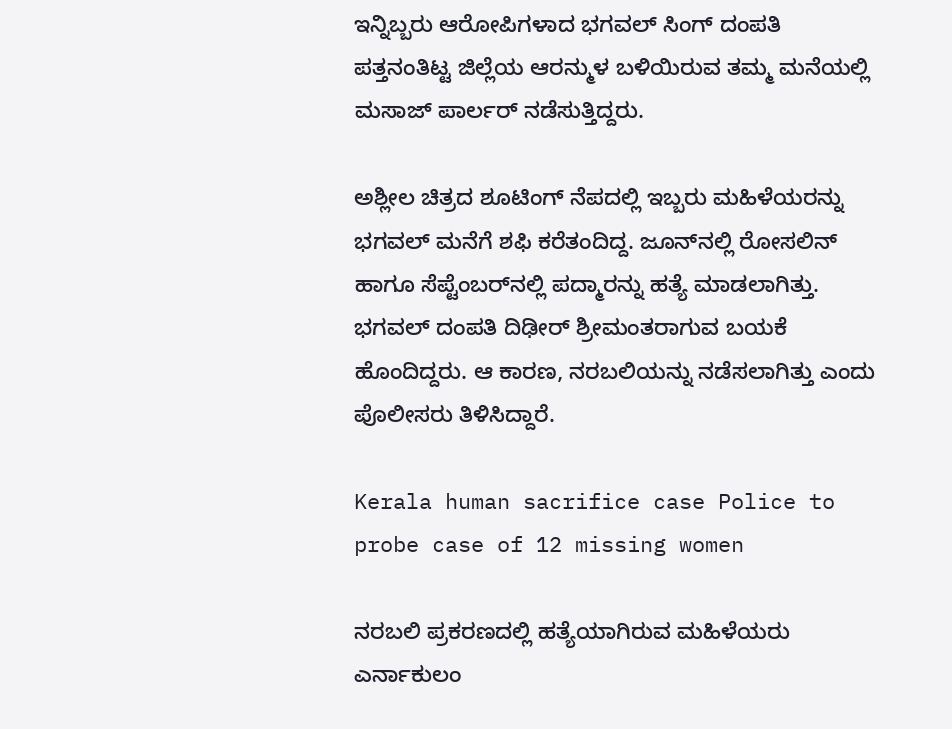ಇನ್ನಿಬ್ಬರು ಆರೋಪಿಗಳಾದ ಭಗವಲ್ ಸಿಂಗ್ ದಂಪತಿ ಪತ್ತನಂತಿಟ್ಟ ಜಿಲ್ಲೆಯ ಆರನ್ಮುಳ ಬಳಿಯಿರುವ ತಮ್ಮ ಮನೆಯಲ್ಲಿ ಮಸಾಜ್ ಪಾರ್ಲರ್‌ ನಡೆಸುತ್ತಿದ್ದರು.

ಅಶ್ಲೀಲ ಚಿತ್ರದ ಶೂಟಿಂಗ್ ನೆಪದಲ್ಲಿ ಇಬ್ಬರು ಮಹಿಳೆಯರನ್ನು ಭಗವಲ್‌ ಮನೆಗೆ ಶಫಿ ಕರೆತಂದಿದ್ದ. ಜೂನ್‌ನಲ್ಲಿ ರೋಸಲಿನ್‌ ಹಾಗೂ ಸೆಪ್ಟೆಂಬರ್‌ನಲ್ಲಿ ಪದ್ಮಾರನ್ನು ಹತ್ಯೆ ಮಾಡಲಾಗಿತ್ತು. ಭಗವಲ್‌ ದಂಪತಿ ದಿಢೀರ್‌ ಶ್ರೀಮಂತರಾಗುವ ಬಯಕೆ ಹೊಂದಿದ್ದರು. ಆ ಕಾರಣ, ನರಬಲಿಯನ್ನು ನಡೆಸಲಾಗಿತ್ತು ಎಂದು ಪೊಲೀಸರು ತಿಳಿಸಿದ್ದಾರೆ.

Kerala human sacrifice case Police to probe case of 12 missing women

ನರಬಲಿ ಪ್ರಕರಣದಲ್ಲಿ ಹತ್ಯೆಯಾಗಿರುವ ಮಹಿಳೆಯರು ಎರ್ನಾಕುಲಂ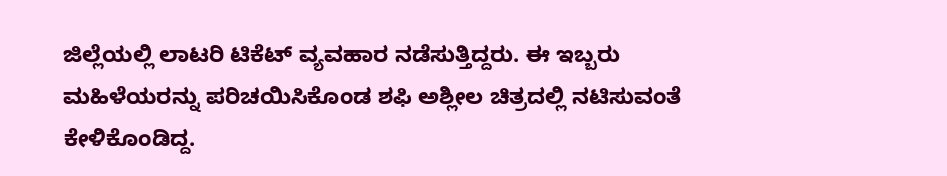ಜಿಲ್ಲೆಯಲ್ಲಿ ಲಾಟರಿ ಟಿಕೆಟ್‌ ವ್ಯವಹಾರ ನಡೆಸುತ್ತಿದ್ದರು. ಈ ಇಬ್ಬರು ಮಹಿಳೆಯರನ್ನು ಪರಿಚಯಿಸಿಕೊಂಡ ಶಫಿ ಅಶ್ಲೀಲ ಚಿತ್ರದಲ್ಲಿ ನಟಿಸುವಂತೆ ಕೇಳಿಕೊಂಡಿದ್ದ.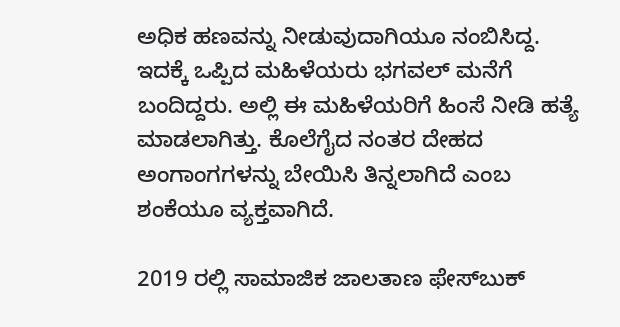ಅಧಿಕ ಹಣವನ್ನು ನೀಡುವುದಾಗಿಯೂ ನಂಬಿಸಿದ್ದ. ಇದಕ್ಕೆ ಒಪ್ಪಿದ ಮಹಿಳೆಯರು ಭಗವಲ್‌ ಮನೆಗೆ ಬಂದಿದ್ದರು. ಅಲ್ಲಿ ಈ ಮಹಿಳೆಯರಿಗೆ ಹಿಂಸೆ ನೀಡಿ ಹತ್ಯೆ ಮಾಡಲಾಗಿತ್ತು. ಕೊಲೆಗೈದ ನಂತರ ದೇಹದ ಅಂಗಾಂಗಗಳನ್ನು ಬೇಯಿಸಿ ತಿನ್ನಲಾಗಿದೆ ಎಂಬ ಶಂಕೆಯೂ ವ್ಯಕ್ತವಾಗಿದೆ.

2019 ರಲ್ಲಿ ಸಾಮಾಜಿಕ ಜಾಲತಾಣ ಫೇಸ್‌ಬುಕ್‌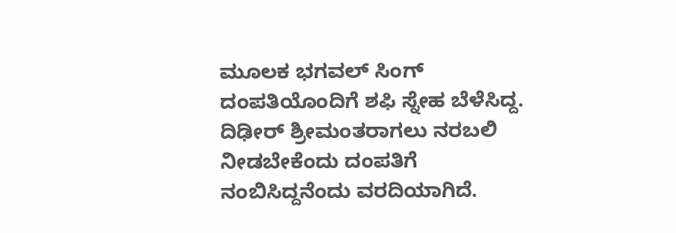ಮೂಲಕ ಭಗವಲ್ ಸಿಂಗ್ ದಂಪತಿಯೊಂದಿಗೆ ಶಫಿ ಸ್ನೇಹ ಬೆಳೆಸಿದ್ದ. ದಿಢೀರ್‌ ಶ್ರೀಮಂತರಾಗಲು ನರಬಲಿ ನೀಡಬೇಕೆಂದು ದಂಪತಿಗೆ ನಂಬಿಸಿದ್ದನೆಂದು ವರದಿಯಾಗಿದೆ.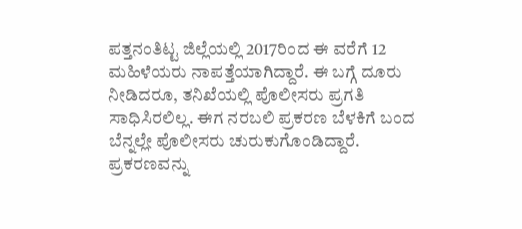ಪತ್ತನಂತಿಟ್ಟ ಜಿಲ್ಲೆಯಲ್ಲಿ 2017ರಿಂದ ಈ ವರೆಗೆ 12 ಮಹಿಳೆಯರು ನಾಪತ್ತೆಯಾಗಿದ್ದಾರೆ. ಈ ಬಗ್ಗೆ ದೂರು ನೀಡಿದರೂ, ತನಿಖೆಯಲ್ಲಿ ಪೊಲೀಸರು ಪ್ರಗತಿ ಸಾಧಿಸಿರಲಿಲ್ಲ. ಈಗ ನರಬಲಿ ಪ್ರಕರಣ ಬೆಳಕಿಗೆ ಬಂದ ಬೆನ್ನಲ್ಲೇ ಪೊಲೀಸರು ಚುರುಕುಗೊಂಡಿದ್ದಾರೆ. ಪ್ರಕರಣವನ್ನು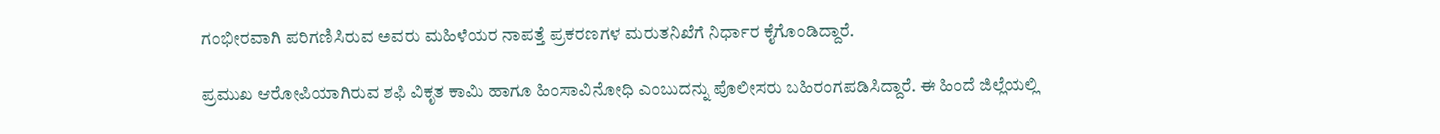ಗಂಭೀರವಾಗಿ ಪರಿಗಣಿಸಿರುವ ಅವರು ಮಹಿಳೆಯರ ನಾಪತ್ತೆ ಪ್ರಕರಣಗಳ ಮರುತನಿಖೆಗೆ ನಿರ್ಧಾರ ಕೈಗೊಂಡಿದ್ದಾರೆ.

ಪ್ರಮುಖ ಆರೋಪಿಯಾಗಿರುವ ಶಫಿ ವಿಕೃತ ಕಾಮಿ ಹಾಗೂ ಹಿಂಸಾವಿನೋಧಿ ಎಂಬುದನ್ನು ಪೊಲೀಸರು ಬಹಿರಂಗಪಡಿಸಿದ್ದಾರೆ. ಈ ಹಿಂದೆ ಜಿಲ್ಲೆಯಲ್ಲಿ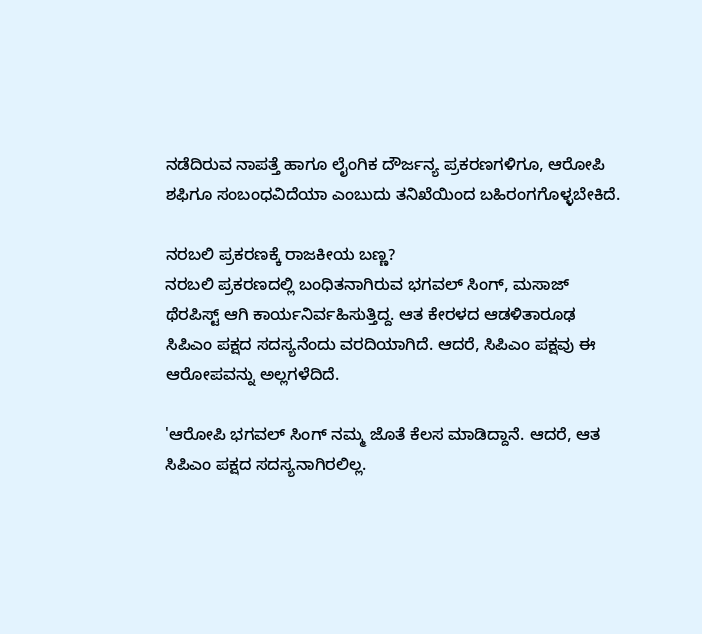ನಡೆದಿರುವ ನಾಪತ್ತೆ ಹಾಗೂ ಲೈಂಗಿಕ ದೌರ್ಜನ್ಯ ಪ್ರಕರಣಗಳಿಗೂ, ಆರೋಪಿ ಶಫಿಗೂ ಸಂಬಂಧವಿದೆಯಾ ಎಂಬುದು ತನಿಖೆಯಿಂದ ಬಹಿರಂಗಗೊಳ್ಳಬೇಕಿದೆ.

ನರಬಲಿ ಪ್ರಕರಣಕ್ಕೆ ರಾಜಕೀಯ ಬಣ್ಣ?
ನರಬಲಿ ಪ್ರಕರಣದಲ್ಲಿ ಬಂಧಿತನಾಗಿರುವ ಭಗವಲ್ ಸಿಂಗ್, ಮಸಾಜ್‌ ಥೆರಪಿಸ್ಟ್ ಆಗಿ ಕಾರ್ಯನಿರ್ವಹಿಸುತ್ತಿದ್ದ. ಆತ ಕೇರಳದ ಆಡಳಿತಾರೂಢ ಸಿಪಿಎಂ ಪಕ್ಷದ ಸದಸ್ಯನೆಂದು ವರದಿಯಾಗಿದೆ. ಆದರೆ, ಸಿಪಿಎಂ ಪಕ್ಷವು ಈ ಆರೋಪವನ್ನು ಅಲ್ಲಗಳೆದಿದೆ.

'ಆರೋಪಿ ಭಗವಲ್‌ ಸಿಂಗ್‌ ನಮ್ಮ ಜೊತೆ ಕೆಲಸ ಮಾಡಿದ್ದಾನೆ. ಆದರೆ, ಆತ ಸಿಪಿಎಂ ಪಕ್ಷದ ಸದಸ್ಯನಾಗಿರಲಿಲ್ಲ.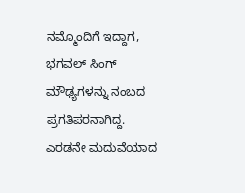ನಮ್ಮೊಂದಿಗೆ ಇದ್ದಾಗ, ಭಗವಲ್‌ ಸಿಂಗ್‌ ಮೌಢ್ಯಗಳನ್ನು ನಂಬದ ಪ್ರಗತಿಪರನಾಗಿದ್ದ. ಎರಡನೇ ಮದುವೆಯಾದ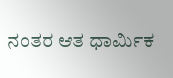ನಂತರ ಆತ ಧಾರ್ಮಿಕ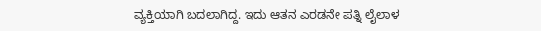ವ್ಯಕ್ತಿಯಾಗಿ ಬದಲಾಗಿದ್ದ. ಇದು ಆತನ ಎರಡನೇ ಪತ್ನಿ ಲೈಲಾಳ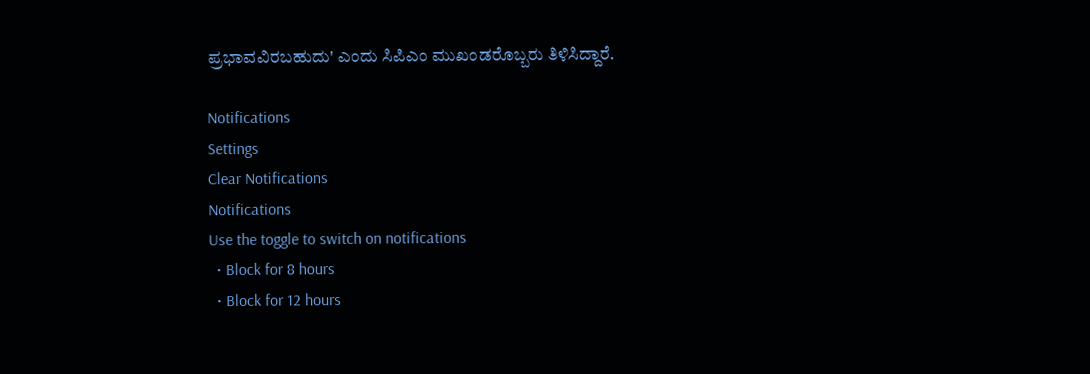ಪ್ರಭಾವವಿರಬಹುದು' ಎಂದು ಸಿಪಿಎಂ ಮುಖಂಡರೊಬ್ಬರು ತಿಳಿಸಿದ್ದಾರೆ.

Notifications
Settings
Clear Notifications
Notifications
Use the toggle to switch on notifications
  • Block for 8 hours
  • Block for 12 hours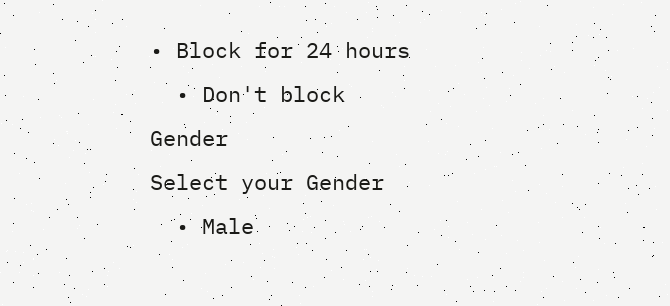• Block for 24 hours
  • Don't block
Gender
Select your Gender
  • Male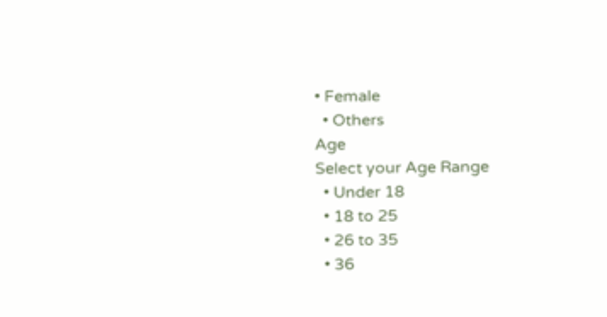• Female
  • Others
Age
Select your Age Range
  • Under 18
  • 18 to 25
  • 26 to 35
  • 36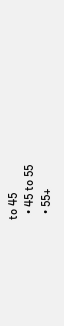to 45
  • 45 to 55
  • 55+